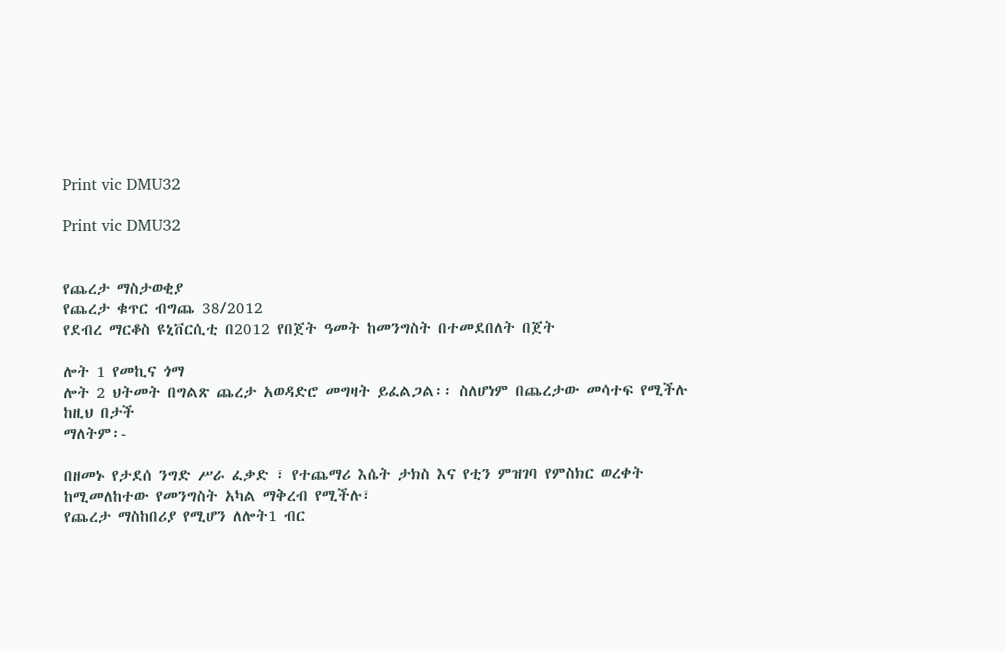Print vic DMU32

Print vic DMU32


የጨረታ ማስታወቂያ
የጨረታ ቁጥር ብግጨ 38/2012
የደብረ ማርቆስ ዩኒቨርሲቲ በ2012 የበጀት ዓመት ከመንግስት በተመደበለት በጀት

ሎት 1 የመኪና ጎማ
ሎት 2 ህትመት በግልጽ ጨረታ አወዳድሮ መግዛት ይፈልጋል፡፡ ስለሆነም በጨረታው መሳተፍ የሚችሉ ከዚህ በታች
ማለትም፡-

በዘመኑ የታደሰ ንግድ ሥራ ፈቃድ ፣ የተጨማሪ እሴት ታክስ እና የቲን ምዝገባ የምስክር ወረቀት ከሚመለከተው የመንግስት አካል ማቅረብ የሚችሉ፣
የጨረታ ማስከበሪያ የሚሆን ለሎት1 ብር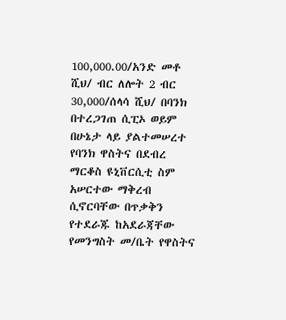100,000.00/አንድ መቶ ሺህ/ ብር ለሎት 2 ብር 30,000/ሰላሳ ሺህ/ በባንክ በተረጋገጠ ሲፒኦ ወይም በሁኔታ ላይ ያልተመሠረተ የባንክ ዋስትና በደብረ ማርቆስ ዩኒቨርሲቲ ስም አሠርተው ማቅረብ ሲኖርባቸው በጥቃቅን የተደራጁ ከአደራጃቸው የመንግስት መ/ቤት የዋስትና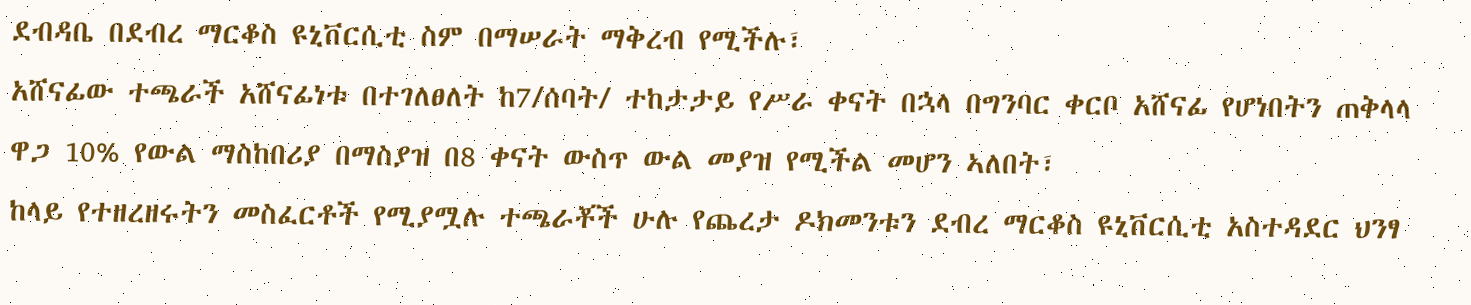ደብዳቤ በደብረ ማርቆስ ዩኒቨርሲቲ ስም በማሠራት ማቅረብ የሚችሉ፣
አሸናፊው ተጫራች አሸናፊነቱ በተገለፀለት ከ7/ሰባት/ ተከታታይ የሥራ ቀናት በኋላ በግንባር ቀርቦ አሸናፊ የሆነበትን ጠቅላላ ዋጋ 10% የውል ማስከበሪያ በማስያዝ በ8 ቀናት ውስጥ ውል መያዝ የሚችል መሆን ኣለበት፣
ከላይ የተዘረዘሩትን መስፈርቶች የሚያሟሉ ተጫራቾች ሁሉ የጨረታ ዶክመንቱን ደብረ ማርቆስ ዩኒቨርሲቲ አስተዳደር ህንፃ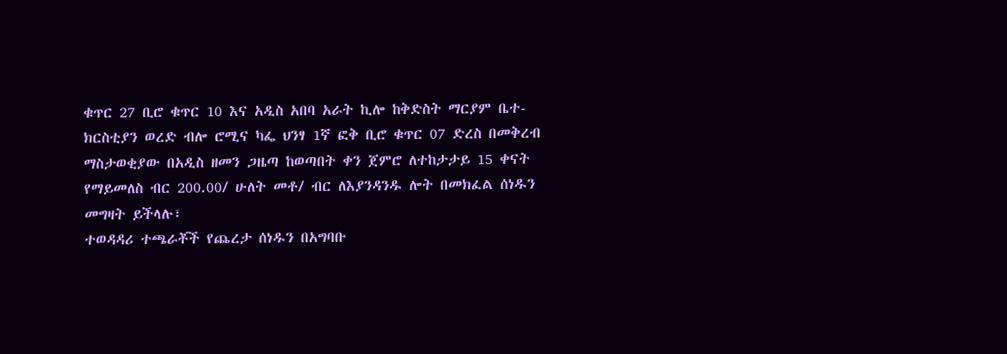ቁጥር 27 ቢሮ ቁጥር 10 እና አዲስ አበባ አራት ኪሎ ከቅድስት ማርያም ቤተ-ክርስቲያን ወረድ ብሎ ሮሚና ካፌ ህንፃ 1ኛ ፎቅ ቢሮ ቁጥር 07 ድረስ በመቅረብ ማስታወቂያው በአዲስ ዘመን ጋዜጣ ከወጣበት ቀን ጀምሮ ለተከታታይ 15 ቀናት የማይመለስ ብር 200.00/ ሁለት መቶ/ ብር ለእያንዳንዱ ሎት በመክፈል ሰነዱን መግዛት ይችላሉ፣
ተወዳዳሪ ተጫራቾች የጨረታ ሰነዱን በአግባቡ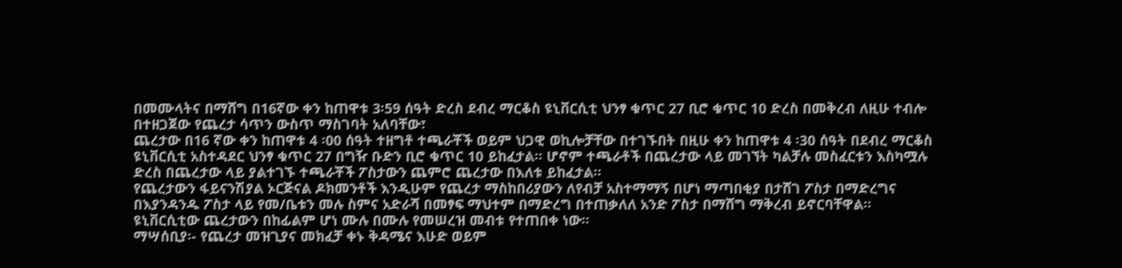በመሙላትና በማሸግ በ16ኛው ቀን ከጠዋቱ 3፡59 ሰዓት ድረስ ደብረ ማርቆስ ዩኒቨርሲቲ ህንፃ ቁጥር 27 ቢሮ ቁጥር 10 ድረስ በመቅረብ ለዚሁ ተብሎ በተዘጋጀው የጨረታ ሳጥን ውስጥ ማስገባት አለባቸው፣
ጨረታው በ16 ኛው ቀን ከጠዋቱ 4 ፡00 ሰዓት ተዘግቶ ተጫራቾች ወይም ህጋዊ ወኪሎቻቸው በተገኙበት በዚሁ ቀን ከጠዋቱ 4 ፡30 ሰዓት በደብረ ማርቆስ ዩኒቨርሲቲ አስተዳደር ህንፃ ቁጥር 27 በግዥ ቡድን ቢሮ ቁጥር 10 ይከፈታል፡፡ ሆኖም ተጫራቶች በጨረታው ላይ መገኘት ካልቻሉ መስፈርቱን እስካሟሉ ድረስ በጨረታው ላይ ያልተገኙ ተጫራቾች ፖስታውን ጨምሮ ጨረታው በእለቱ ይከፈታል፡፡
የጨረታውን ፋይናንሽያል ኦርጅናል ዶክመንቶች እንዲሁም የጨረታ ማስከበሪያውን ለየብቻ አስተማማኝ በሆነ ማጣበቂያ በታሸገ ፖስታ በማድረግና በእያንዳንዱ ፖስታ ላይ የመ/ቤቱን መሉ ስምና አድራሻ በመፃፍ ማህተም በማድረግ በተጠቃለለ አንድ ፖስታ በማሸግ ማቅረብ ይኖርባቸዋል፡፡
ዩኒቨርሲቲው ጨረታውን በከፊልም ሆነ ሙሉ በሙሉ የመሠረዝ መብቱ የተጠበቀ ነው፡፡
ማሣሰቢያ፡- የጨረታ መዝጊያና መክፈቻ ቀኑ ቅዳሜና እሁድ ወይም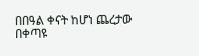በበዓል ቀናት ከሆነ ጨረታው በቀጣዩ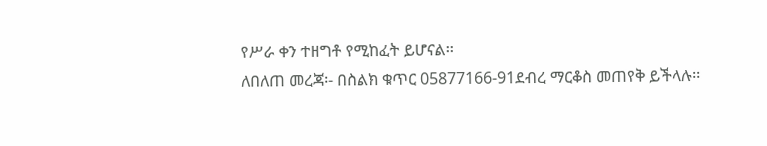የሥራ ቀን ተዘግቶ የሚከፈት ይሆናል፡፡
ለበለጠ መረጃ፡- በስልክ ቁጥር 05877166-91ደብረ ማርቆስ መጠየቅ ይችላሉ፡፡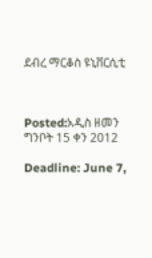ደብረ ማርቆስ ዩኒቨርሲቲ



Posted:አዲስ ዘመን ግንቦት 15 ቀን 2012

Deadline: June 7,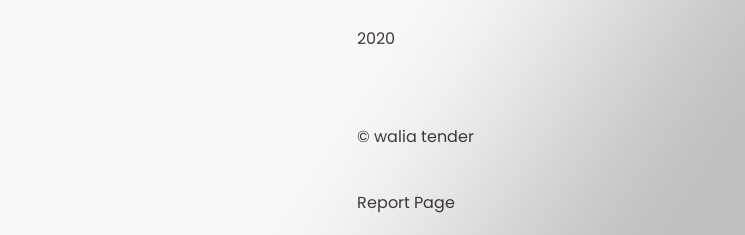2020


© walia tender

Report Page